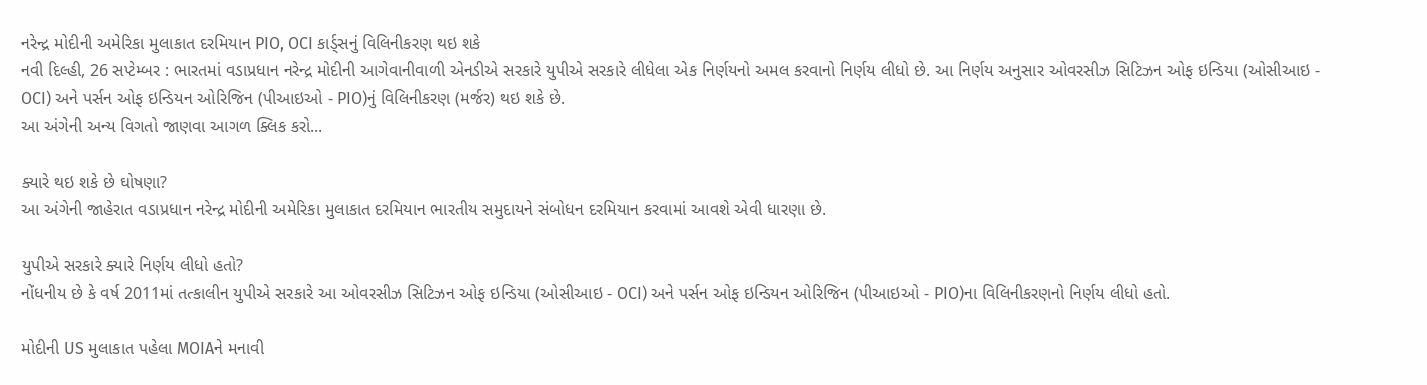નરેન્દ્ર મોદીની અમેરિકા મુલાકાત દરમિયાન PIO, OCI કાર્ડ્સનું વિલિનીકરણ થઇ શકે
નવી દિલ્હી, 26 સપ્ટેમ્બર : ભારતમાં વડાપ્રધાન નરેન્દ્ર મોદીની આગેવાનીવાળી એનડીએ સરકારે યુપીએ સરકારે લીધેલા એક નિર્ણયનો અમલ કરવાનો નિર્ણય લીધો છે. આ નિર્ણય અનુસાર ઓવરસીઝ સિટિઝન ઓફ ઇન્ડિયા (ઓસીઆઇ - OCI) અને પર્સન ઓફ ઇન્ડિયન ઓરિજિન (પીઆઇઓ - PIO)નું વિલિનીકરણ (મર્જર) થઇ શકે છે.
આ અંગેની અન્ય વિગતો જાણવા આગળ ક્લિક કરો...

ક્યારે થઇ શકે છે ઘોષણા?
આ અંગેની જાહેરાત વડાપ્રધાન નરેન્દ્ર મોદીની અમેરિકા મુલાકાત દરમિયાન ભારતીય સમુદાયને સંબોધન દરમિયાન કરવામાં આવશે એવી ધારણા છે.

યુપીએ સરકારે ક્યારે નિર્ણય લીધો હતો?
નોંધનીય છે કે વર્ષ 2011માં તત્કાલીન યુપીએ સરકારે આ ઓવરસીઝ સિટિઝન ઓફ ઇન્ડિયા (ઓસીઆઇ - OCI) અને પર્સન ઓફ ઇન્ડિયન ઓરિજિન (પીઆઇઓ - PIO)ના વિલિનીકરણનો નિર્ણય લીધો હતો.

મોદીની US મુલાકાત પહેલા MOIAને મનાવી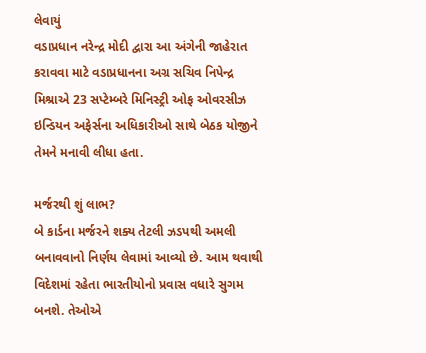લેવાયું
વડાપ્રધાન નરેન્દ્ર મોદી દ્વારા આ અંગેની જાહેરાત કરાવવા માટે વડાપ્રધાનના અગ્ર સચિવ નિપેન્દ્ર મિશ્રાએ 23 સપ્ટેમ્બરે મિનિસ્ટ્રી ઓફ ઓવરસીઝ ઇન્ડિયન અફેર્સના અધિકારીઓ સાથે બેઠક યોજીને તેમને મનાવી લીધા હતા.

મર્જરથી શું લાભ?
બે કાર્ડના મર્જરને શક્ય તેટલી ઝડપથી અમલી બનાવવાનો નિર્ણય લેવામાં આવ્યો છે. આમ થવાથી વિદેશમાં રહેતા ભારતીયોનો પ્રવાસ વધારે સુગમ બનશે. તેઓએ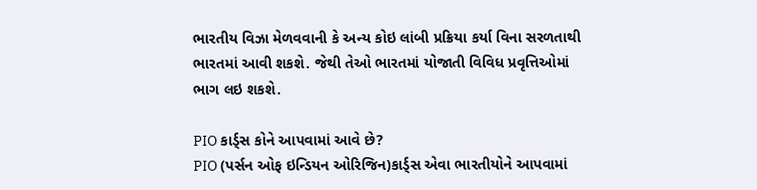ભારતીય વિઝા મેળવવાની કે અન્ય કોઇ લાંબી પ્રક્રિયા કર્યા વિના સરળતાથી ભારતમાં આવી શકશે. જેથી તેઓ ભારતમાં યોજાતી વિવિધ પ્રવૃત્તિઓમાં ભાગ લઇ શકશે.

PIO કાર્ડ્સ કોને આપવામાં આવે છે?
PIO (પર્સન ઓફ ઇન્ડિયન ઓરિજિન)કાર્ડ્સ એવા ભારતીયોને આપવામાં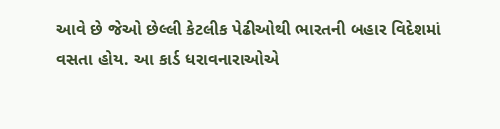આવે છે જેઓ છેલ્લી કેટલીક પેઢીઓથી ભારતની બહાર વિદેશમાં વસતા હોય. આ કાર્ડ ધરાવનારાઓએ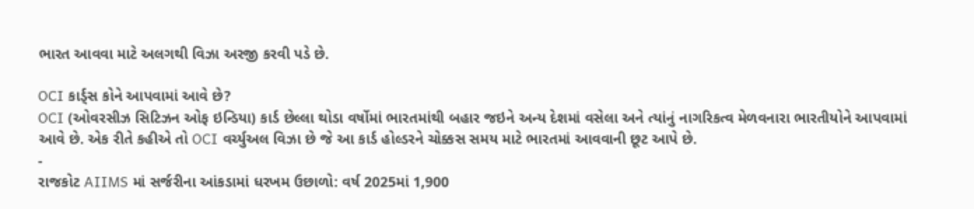ભારત આવવા માટે અલગથી વિઝા અરજી કરવી પડે છે.

OCI કાર્ડ્સ કોને આપવામાં આવે છે?
OCI (ઓવરસીઝ સિટિઝન ઓફ ઇન્ડિયા) કાર્ડ છેલ્લા થોડા વર્ષોમાં ભારતમાંથી બહાર જઇને અન્ય દેશમાં વસેલા અને ત્યાંનું નાગરિકત્વ મેળવનારા ભારતીયોને આપવામાં આવે છે. એક રીતે કહીએ તો OCI વર્ચ્યુઅલ વિઝા છે જે આ કાર્ડ હોલ્ડરને ચોક્કસ સમય માટે ભારતમાં આવવાની છૂટ આપે છે.
-
રાજકોટ AIIMS માં સર્જરીના આંકડામાં ધરખમ ઉછાળો: વર્ષ 2025માં 1,900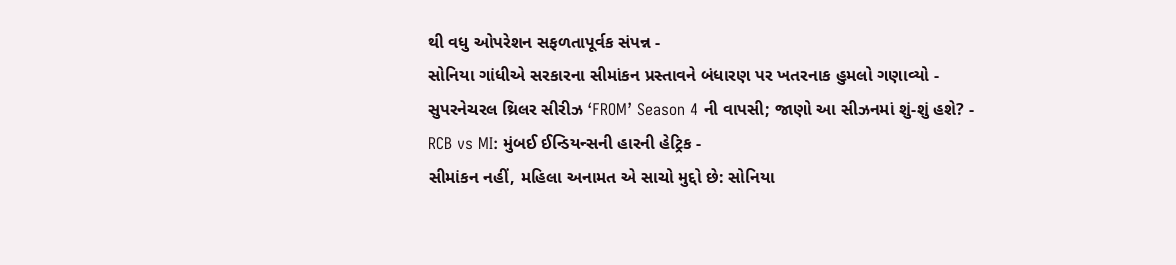થી વધુ ઓપરેશન સફળતાપૂર્વક સંપન્ન -
સોનિયા ગાંધીએ સરકારના સીમાંકન પ્રસ્તાવને બંધારણ પર ખતરનાક હુમલો ગણાવ્યો -
સુપરનેચરલ થ્રિલર સીરીઝ ‘FROM’ Season 4 ની વાપસી; જાણો આ સીઝનમાં શું-શું હશે? -
RCB vs MI: મુંબઈ ઈન્ડિયન્સની હારની હેટ્રિક -
સીમાંકન નહીં, મહિલા અનામત એ સાચો મુદ્દો છે: સોનિયા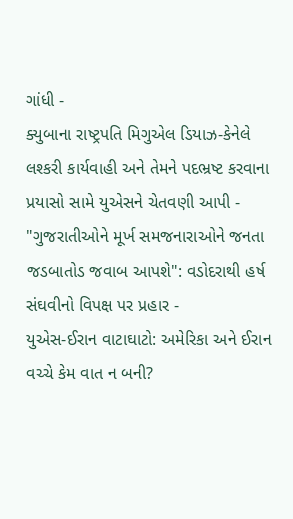ગાંધી -
ક્યુબાના રાષ્ટ્રપતિ મિગુએલ ડિયાઝ-કેનેલે લશ્કરી કાર્યવાહી અને તેમને પદભ્રષ્ટ કરવાના પ્રયાસો સામે યુએસને ચેતવણી આપી -
"ગુજરાતીઓને મૂર્ખ સમજનારાઓને જનતા જડબાતોડ જવાબ આપશે": વડોદરાથી હર્ષ સંઘવીનો વિપક્ષ પર પ્રહાર -
યુએસ-ઈરાન વાટાઘાટો: અમેરિકા અને ઈરાન વચ્ચે કેમ વાત ન બની?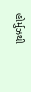હોર્મુઝથી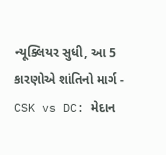ન્યૂક્લિયર સુધી, આ 5 કારણોએ શાંતિનો માર્ગ -
CSK vs DC: મેદાન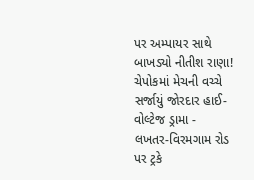પર અમ્પાયર સાથે બાખડ્યો નીતીશ રાણા! ચેપોકમાં મેચની વચ્ચે સર્જાયું જોરદાર હાઈ-વોલ્ટેજ ડ્રામા -
લખતર-વિરમગામ રોડ પર ટ્રકે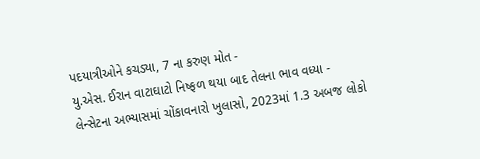પદયાત્રીઓને કચડ્યા, 7 ના કરુણ મોત -
યુ.એસ. ઈરાન વાટાઘાટો નિષ્ફળ થયા બાદ તેલના ભાવ વધ્યા -
લેન્સેટના અભ્યાસમાં ચોંકાવનારો ખુલાસો, 2023માં 1.3 અબજ લોકો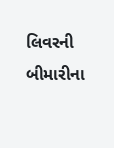લિવરની બીમારીના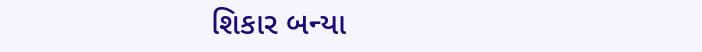શિકાર બન્યા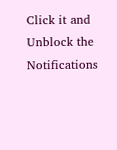Click it and Unblock the Notifications